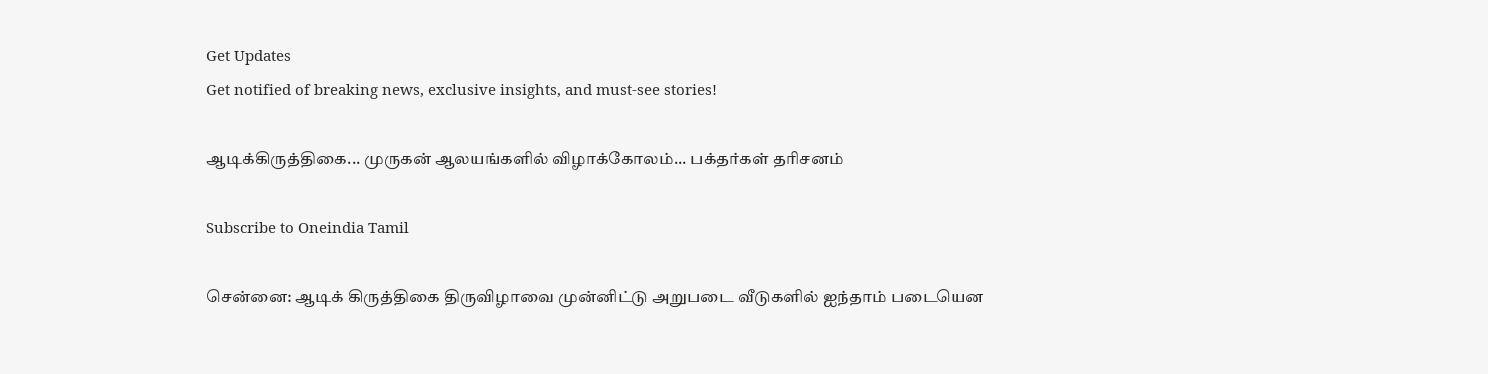Get Updates
Get notified of breaking news, exclusive insights, and must-see stories!

ஆடிக்கிருத்திகை... முருகன் ஆலயங்களில் விழாக்கோலம்... பக்தர்கள் தரிசனம்

Subscribe to Oneindia Tamil

சென்னை: ஆடிக் கிருத்திகை திருவிழாவை முன்னிட்டு அறுபடை வீடுகளில் ஐந்தாம் படையென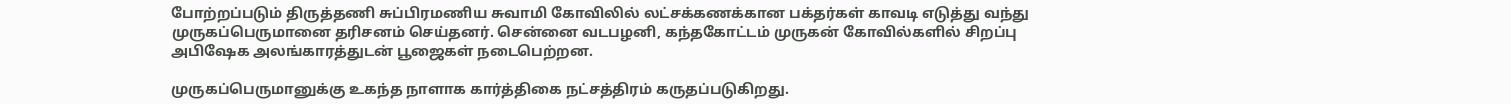போற்றப்படும் திருத்தணி சுப்பிரமணிய சுவாமி கோவிலில் லட்சக்கணக்கான பக்தர்கள் காவடி எடுத்து வந்து முருகப்பெருமானை தரிசனம் செய்தனர். சென்னை வடபழனி, கந்தகோட்டம் முருகன் கோவில்களில் சிறப்பு அபிஷேக அலங்காரத்துடன் பூஜைகள் நடைபெற்றன.

முருகப்பெருமானுக்கு உகந்த நாளாக கார்த்திகை நட்சத்திரம் கருதப்படுகிறது.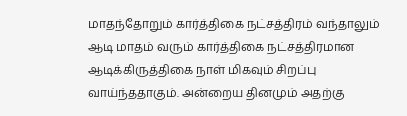மாதந்தோறும் கார்த்திகை நட்சத்திரம் வந்தாலும் ஆடி மாதம் வரும் கார்த்திகை நட்சத்திரமான ஆடிக்கிருத்திகை நாள் மிகவும் சிறப்பு வாய்ந்ததாகும். அன்றைய தினமும் அதற்கு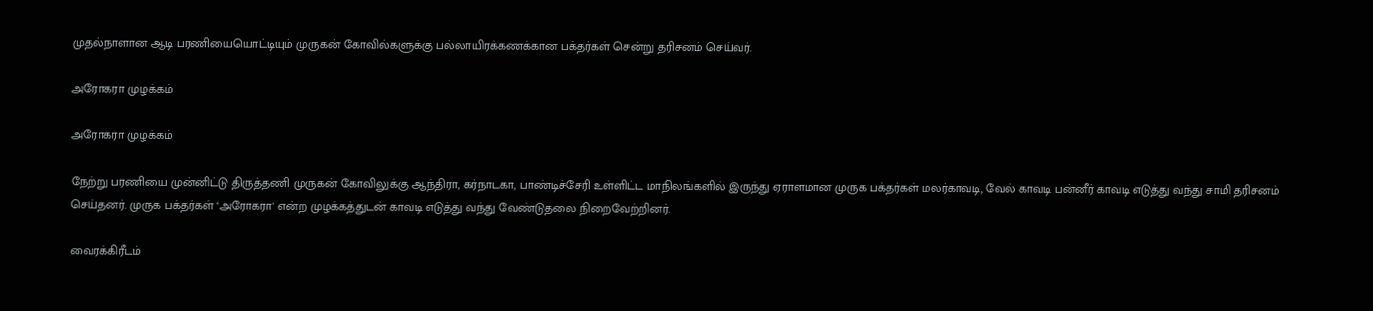முதல்நாளான ஆடி பரணியையொட்டியும் முருகன் கோவில்களுக்கு பல்லாயிரக்கணக்கான பக்தர்கள் சென்று தரிசனம் செய்வர்.

அரோகரா முழக்கம்

அரோகரா முழக்கம்

நேற்று பரணியை முன்னிட்டு திருத்தணி முருகன் கோவிலுக்கு ஆந்திரா, கர்நாடகா, பாண்டிச்சேரி உள்ளிட்ட மாநிலங்களில் இருந்து ஏராளமான முருக பக்தர்கள் மலர்காவடி, வேல் காவடி பன்னீர் காவடி எடுத்து வந்து சாமி தரிசனம் செய்தனர். முருக பக்தர்கள் ‘அரோகரா' என்ற முழக்கத்துடன் காவடி எடுத்து வந்து வேண்டுதலை நிறைவேற்றினர்.

வைரக்கிரீடம்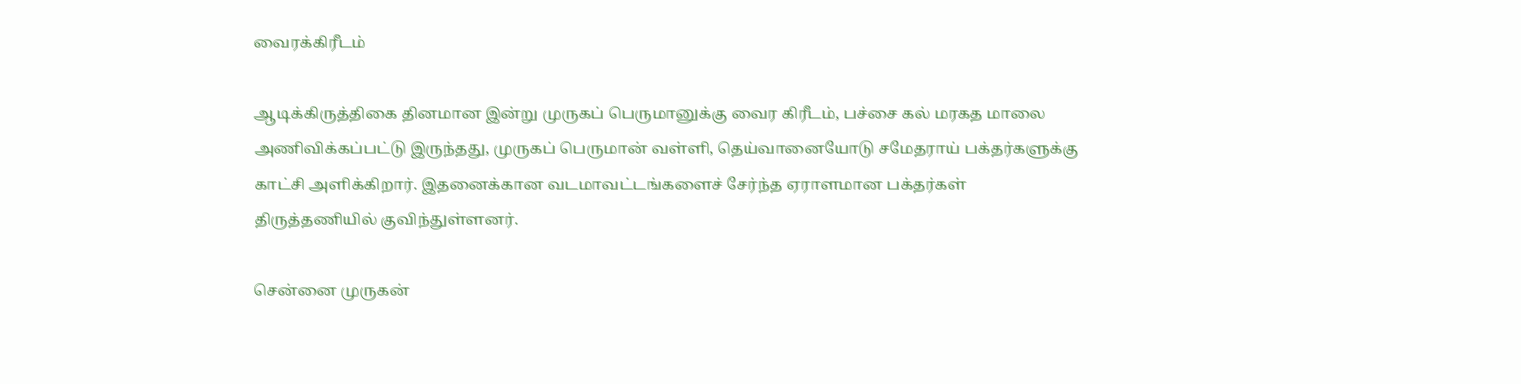வைரக்கிரீடம்

ஆடிக்கிருத்திகை தினமான இன்று முருகப் பெருமானுக்கு வைர கிரீடம், பச்சை கல் மரகத மாலை அணிவிக்கப்பட்டு இருந்தது, முருகப் பெருமான் வள்ளி, தெய்வானையோடு சமேதராய் பக்தர்களுக்கு காட்சி அளிக்கிறார். இதனைக்கான வடமாவட்டங்களைச் சேர்ந்த ஏராளமான பக்தர்கள் திருத்தணியில் குவிந்துள்ளனர்.

சென்னை முருகன்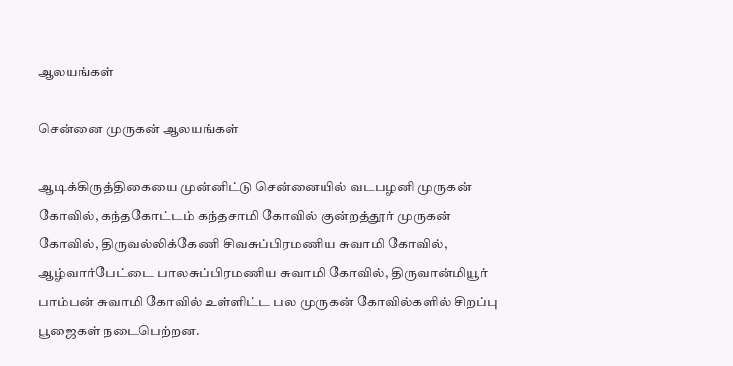ஆலயங்கள்

சென்னை முருகன் ஆலயங்கள்

ஆடிக்கிருத்திகையை முன்னிட்டு சென்னையில் வடபழனி முருகன் கோவில், கந்தகோட்டம் கந்தசாமி கோவில் குன்றத்தூர் முருகன் கோவில், திருவல்லிக்கேணி சிவசுப்பிரமணிய சுவாமி கோவில், ஆழ்வார்பேட்டை பாலசுப்பிரமணிய சுவாமி கோவில், திருவான்மியூர் பாம்பன் சுவாமி கோவில் உள்ளிட்ட பல முருகன் கோவில்களில் சிறப்பு பூஜைகள் நடைபெற்றன.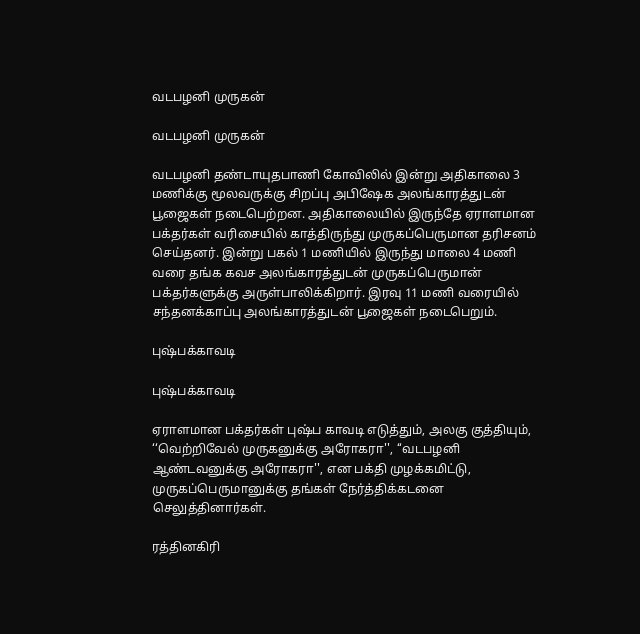வடபழனி முருகன்

வடபழனி முருகன்

வடபழனி தண்டாயுதபாணி கோவிலில் இன்று அதிகாலை 3 மணிக்கு மூலவருக்கு சிறப்பு அபிஷேக அலங்காரத்துடன் பூஜைகள் நடைபெற்றன. அதிகாலையில் இருந்தே ஏராளமான பக்தர்கள் வரிசையில் காத்திருந்து முருகப்பெருமான தரிசனம் செய்தனர். இன்று பகல் 1 மணியில் இருந்து மாலை 4 மணி வரை தங்க கவச அலங்காரத்துடன் முருகப்பெருமான் பக்தர்களுக்கு அருள்பாலிக்கிறார். இரவு 11 மணி வரையில் சந்தனக்காப்பு அலங்காரத்துடன் பூஜைகள் நடைபெறும்.

புஷ்பக்காவடி

புஷ்பக்காவடி

ஏராளமான பக்தர்கள் புஷ்ப காவடி எடுத்தும், அலகு குத்தியும், ‘‘வெற்றிவேல் முருகனுக்கு அரோகரா'', ‘‘வடபழனி ஆண்டவனுக்கு அரோகரா'', என பக்தி முழக்கமிட்டு, முருகப்பெருமானுக்கு தங்கள் நேர்த்திக்கடனை செலுத்தினார்கள்.

ரத்தினகிரி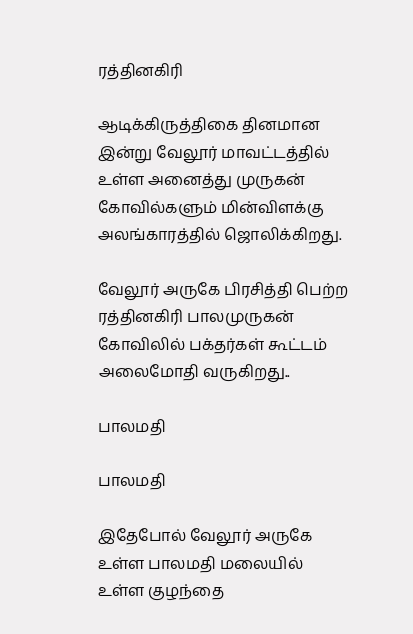ரத்தினகிரி

ஆடிக்கிருத்திகை தினமான இன்று வேலூர் மாவட்டத்தில் உள்ள அனைத்து முருகன் கோவில்களும் மின்விளக்கு அலங்காரத்தில் ஜொலிக்கிறது.

வேலூர் அருகே பிரசித்தி பெற்ற ரத்தினகிரி பாலமுருகன் கோவிலில் பக்தர்கள் கூட்டம் அலைமோதி வருகிறது..

பாலமதி

பாலமதி

இதேபோல் வேலூர் அருகே உள்ள பாலமதி மலையில் உள்ள குழந்தை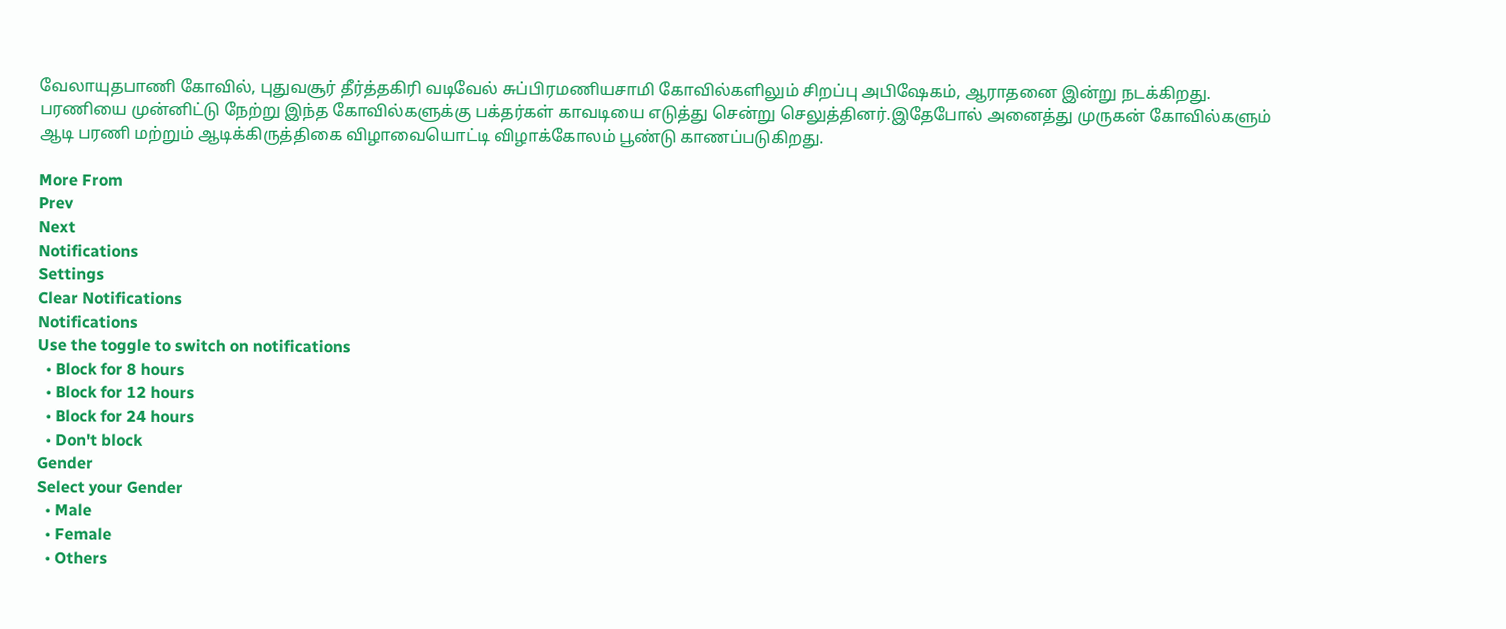வேலாயுதபாணி கோவில், புதுவசூர் தீர்த்தகிரி வடிவேல் சுப்பிரமணியசாமி கோவில்களிலும் சிறப்பு அபிஷேகம், ஆராதனை இன்று நடக்கிறது. பரணியை முன்னிட்டு நேற்று இந்த கோவில்களுக்கு பக்தர்கள் காவடியை எடுத்து சென்று செலுத்தினர்.இதேபோல் அனைத்து முருகன் கோவில்களும் ஆடி பரணி மற்றும் ஆடிக்கிருத்திகை விழாவையொட்டி விழாக்கோலம் பூண்டு காணப்படுகிறது.

More From
Prev
Next
Notifications
Settings
Clear Notifications
Notifications
Use the toggle to switch on notifications
  • Block for 8 hours
  • Block for 12 hours
  • Block for 24 hours
  • Don't block
Gender
Select your Gender
  • Male
  • Female
  • Others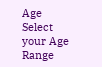Age
Select your Age Range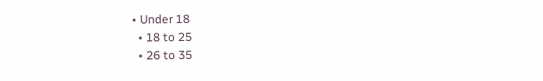• Under 18
  • 18 to 25
  • 26 to 35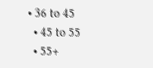• 36 to 45
  • 45 to 55
  • 55+